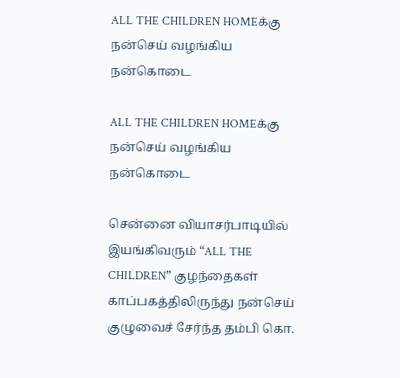ALL THE CHILDREN HOMEக்கு நன்செய் வழங்கிய நன்கொடை

ALL THE CHILDREN HOMEக்கு நன்செய் வழங்கிய நன்கொடை

சென்னை வியாசர்பாடியில் இயங்கிவரும் “ALL THE CHILDREN” குழந்தைகள் காப்பகத்திலிருந்து நன்செய் குழுவைச் சேர்ந்த தம்பி கொ.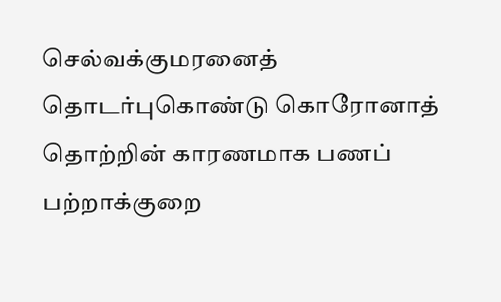செல்வக்குமரனைத் தொடர்புகொண்டு கொரோனாத் தொற்றின் காரணமாக பணப் பற்றாக்குறை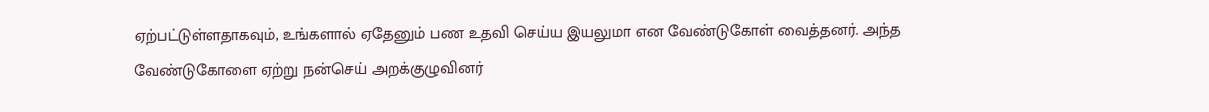ஏற்பட்டுள்ளதாகவும், உங்களால் ஏதேனும் பண உதவி செய்ய இயலுமா என வேண்டுகோள் வைத்தனர். அந்த வேண்டுகோளை ஏற்று நன்செய் அறக்குழுவினர்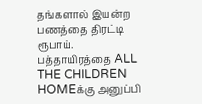தங்களால் இயன்ற பணத்தை திரட்டி ரூபாய். பத்தாயிரத்தை ALL THE CHILDREN HOMEக்கு அனுப்பி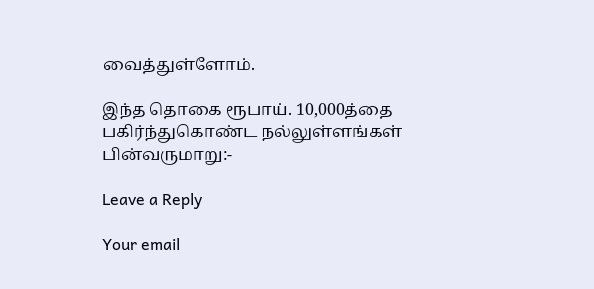வைத்துள்ளோம்.

இந்த தொகை ரூபாய். 10,000த்தை பகிர்ந்துகொண்ட நல்லுள்ளங்கள் பின்வருமாறு:-

Leave a Reply

Your email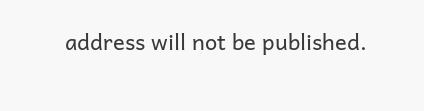address will not be published.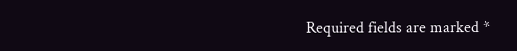Required fields are marked *